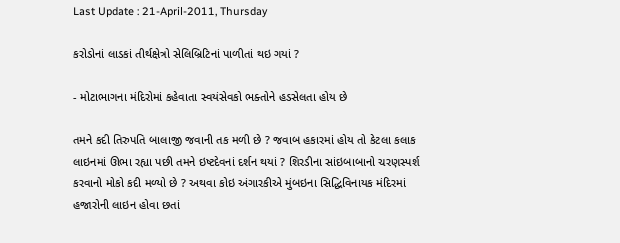Last Update : 21-April-2011, Thursday

કરોડોનાં લાડકાં તીર્થક્ષેત્રો સેલિબ્રિટિનાં પાળીતાં થઇ ગયાં ?

- મોટાભાગના મંદિરોમાં કહેવાતા સ્વયંસેવકો ભક્તોને હડસેલતા હોય છે

તમને કદી તિરુપતિ બાલાજી જવાની તક મળી છે ? જવાબ હકારમાં હોય તો કેટલા કલાક લાઇનમાં ઊભા રહ્યા પછી તમને ઇષ્ટદેવનાં દર્શન થયાં ? શિરડીના સાંઇબાબાનો ચરણસ્પર્શ કરવાનો મોકો કદી મળ્યો છે ? અથવા કોઇ અંગારકીએ મુંબઇના સિદ્ધિવિનાયક મંદિરમાં હજારોની લાઇન હોવા છતાં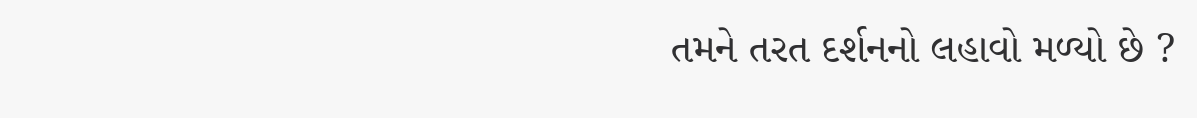તમને તરત દર્શનનો લહાવો મળ્યો છે ?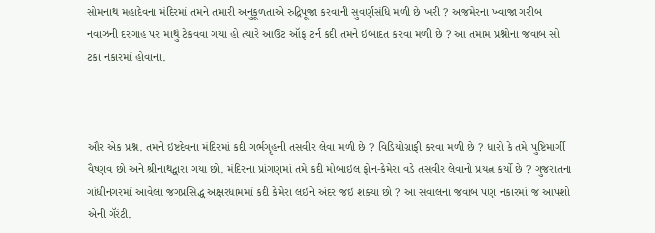સોમનાથ મહાદેવના મંદિરમાં તમને તમારી અનુકૂળતાએ રુદ્રિપૂજા કરવાની સુવર્ણસંધિ મળી છે ખરી ? અજમેરના ખ્વાજા ગરીબ નવાઝની દરગાહ પર માથું ટેકવવા ગયા હો ત્યારે આઉટ ઑફ ટર્ન કદી તમને ઇબાદત કરવા મળી છે ? આ તમામ પ્રશ્નોના જવાબ સો ટકા નકારમાં હોવાના.



ઔર એક પ્રશ્ન. તમને ઇષ્ટદેવના મંદિરમાં કદી ગર્ભગૃહની તસવીર લેવા મળી છે ? વિડિયોગ્રાફી કરવા મળી છે ? ધારો કે તમે પુષ્ટિમાર્ગી વૈષ્ણવ છો અને શ્રીનાથદ્વારા ગયા છો. મંદિરના પ્રાંગણમાં તમે કદી મોબાઇલ ફોન-કેમેરા વડે તસવીર લેવાનો પ્રયત્ન કર્યો છે ? ગુજરાતના ગાંધીનગરમાં આવેલા જગપ્રસિદ્ધ અક્ષરધામમાં કદી કેમેરા લઇને અંદર જઇ શક્યા છો ? આ સવાલના જવાબ પણ નકારમાં જ આપશો એની ગૅરંટી.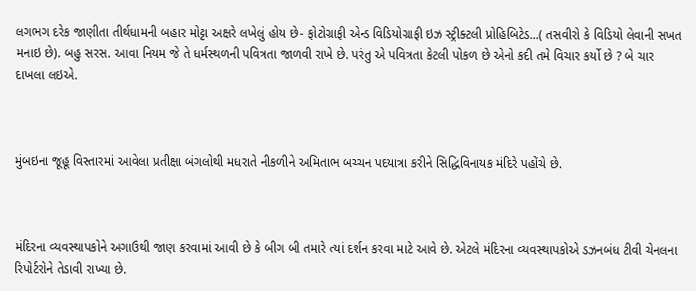લગભગ દરેક જાણીતા તીર્થધામની બહાર મોટ્ટા અક્ષરે લખેલું હોય છે- ફોટોગ્રાફી એન્ડ વિડિયોગ્રાફી ઇઝ સ્ટ્રીક્ટલી પ્રોહિબિટેડ...( તસવીરો કે વિડિયો લેવાની સખત મનાઇ છે). બહુ સરસ. આવા નિયમ જે તે ધર્મસ્થળની પવિત્રતા જાળવી રાખે છે. પરંતુ એ પવિત્રતા કેટલી પોકળ છે એનો કદી તમે વિચાર કર્યો છે ? બે ચાર દાખલા લઇએ.



મુંબઇના જૂહૂ વિસ્તારમાં આવેલા પ્રતીક્ષા બંગલોથી મધરાતે નીકળીને અમિતાભ બચ્ચન પદયાત્રા કરીને સિદ્ધિવિનાયક મંદિરે પહોંચે છે.



મંદિરના વ્યવસ્થાપકોને અગાઉથી જાણ કરવામાં આવી છે કે બીગ બી તમારે ત્યાં દર્શન કરવા માટે આવે છે. એટલે મંદિરના વ્યવસ્થાપકોએ ડઝનબંધ ટીવી ચેનલના રિપોર્ટરોને તેડાવી રાખ્યા છે.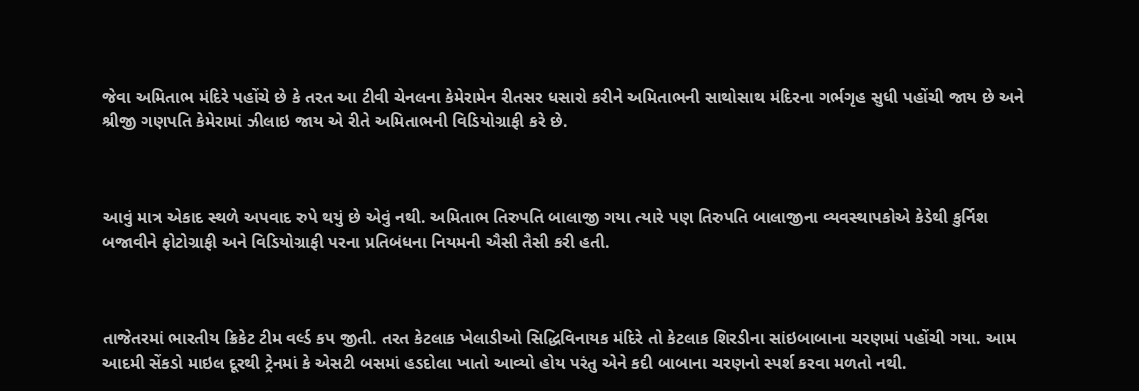જેવા અમિતાભ મંદિરે પહોંચે છે કે તરત આ ટીવી ચેનલના કેમેરામેન રીતસર ધસારો કરીને અમિતાભની સાથોસાથ મંદિરના ગર્ભગૃહ સુધી પહોંચી જાય છે અને શ્રીજી ગણપતિ કેમેરામાં ઝીલાઇ જાય એ રીતે અમિતાભની વિડિયોગ્રાફી કરે છે.



આવું માત્ર એકાદ સ્થળે અપવાદ રુપે થયું છે એવું નથી. અમિતાભ તિરુપતિ બાલાજી ગયા ત્યારે પણ તિરુપતિ બાલાજીના વ્યવસ્થાપકોએ કેડેથી કુર્નિશ બજાવીને ફોટોગ્રાફી અને વિડિયોગ્રાફી પરના પ્રતિબંધના નિયમની ઐસી તૈસી કરી હતી.



તાજેતરમાં ભારતીય ક્રિકેટ ટીમ વર્લ્ડ કપ જીતી. તરત કેટલાક ખેલાડીઓ સિદ્ધિવિનાયક મંદિરે તો કેટલાક શિરડીના સાંઇબાબાના ચરણમાં પહોંચી ગયા. આમ આદમી સેંકડો માઇલ દૂરથી ટ્રેનમાં કે એસટી બસમાં હડદોલા ખાતો આવ્યો હોય પરંતુ એને કદી બાબાના ચરણનો સ્પર્શ કરવા મળતો નથી.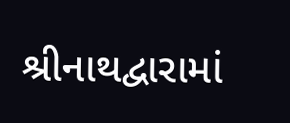શ્રીનાથદ્વારામાં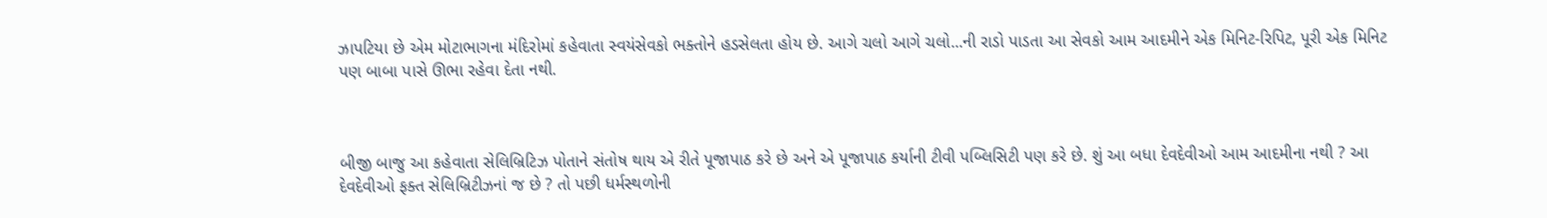ઝાપટિયા છે એમ મોટાભાગના મંદિરોમાં કહેવાતા સ્વયંસેવકો ભક્તોને હડસેલતા હોય છે. આગે ચલો આગે ચલો...ની રાડો પાડતા આ સેવકો આમ આદમીને એક મિનિટ-રિપિટ, પૂરી એક મિનિટ પણ બાબા પાસે ઊભા રહેવા દેતા નથી.



બીજી બાજુ આ કહેવાતા સેલિબ્રિટિઝ પોતાને સંતોષ થાય એ રીતે પૂજાપાઠ કરે છે અને એ પૂજાપાઠ કર્યાની ટીવી પબ્લિસિટી પણ કરે છે. શું આ બધા દેવદેવીઓ આમ આદમીના નથી ? આ દેવદેવીઓ ફક્ત સેલિબ્રિટીઝનાં જ છે ? તો પછી ધર્મસ્થળોની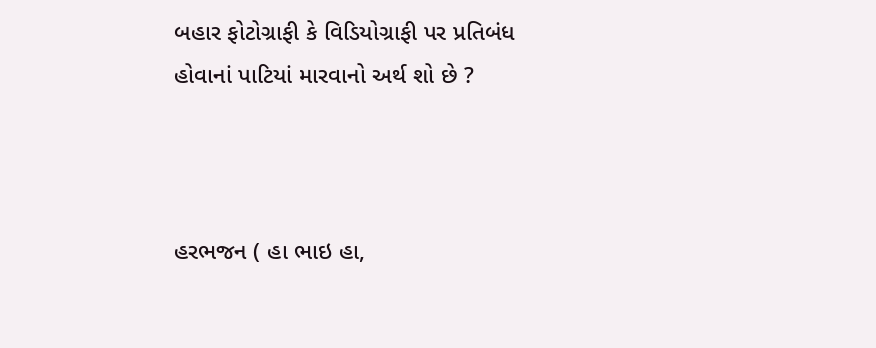બહાર ફોટોગ્રાફી કે વિડિયોગ્રાફી પર પ્રતિબંધ હોવાનાં પાટિયાં મારવાનો અર્થ શો છે ?



હરભજન ( હા ભાઇ હા,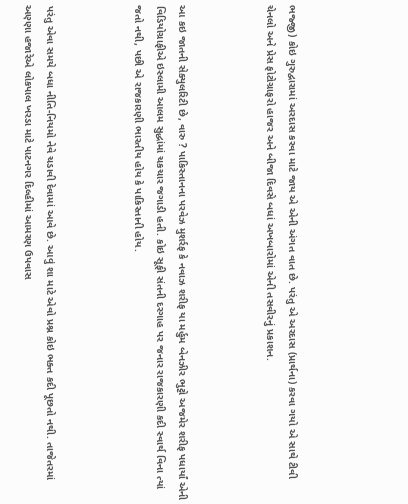ભજ્જી) કોઇ ગુરુદ્વારામાં અરદાસ કરવા માટે જાય એ એની અંગત વાત છે. પરંતુ એ અરદાસ (પ્રાર્થના) કરવા ગયો એ સાથે ટીવી ચેનલો અને પ્રેસ ફોટોગ્રાફરો હાજર અને બીજા દિવસે બધાં અખબારોમાં એની તસવીરનું પ્રકાશન.



આ કઇ જાતની સેક્યુલરિટી છે, વારુ ? પાકિસ્તાનના પરવેઝ મુશર્રફ કે નવાઝ શરીફ યા મર્હુમ બેનઝીર ભુટ્ટો અજમેર શરીફ પધાર્યાં એની વિડિયોગ્રાફીએ ઇસ્લામી આલમ સુદ્ધાંમાં ચકચાર જગાડી હતી. કોઇ સૂફી સંતની દરગાહ પર જનાર રાજકારણી કદી સ્વાર્થ વિના ત્યાં જતો નથી, પછી એ રાજકારણી ભારતીય હોય કે પાકિસ્તાની હોય.



પરંતુ એવા સમયે બધા નીતિ-નિયમો નેવે ચડાવી દેવામાં આવે છે. આવું શા માટે એવો પ્રશ્ન કોઇ ભક્ત કદી પૂછતો નથી. તાજેતરમાં અણ્ણા હજારેએ લોકપાલ ખરડા માટે પાટનગર દિલ્હીમાં આમરણ ઉપવાસ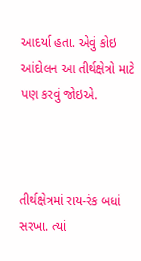આદર્યા હતા. એવું કોઇ આંદોલન આ તીર્થક્ષેત્રો માટે પણ કરવું જોઇએ.



તીર્થક્ષેત્રમાં રાય-રંક બધાં સરખા. ત્યાં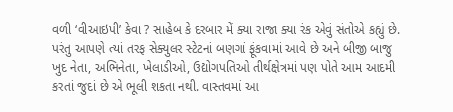વળી ‘વીઆઇપી’ કેવા ? સાહેબ કે દરબાર મેં ક્યા રાજા ક્યા રંક એવું સંતોએ કહ્યું છે. પરંતુ આપણે ત્યાં તરફ સેક્યુલર સ્ટેટનાં બણગાં ફૂંકવામાં આવે છે અને બીજી બાજુ ખુદ નેતા, અભિનેતા, ખેલાડીઓ, ઉદ્યોગપતિઓ તીર્થક્ષેત્રમાં પણ પોતે આમ આદમી કરતાં જુદાં છે એ ભૂલી શકતા નથી. વાસ્તવમાં આ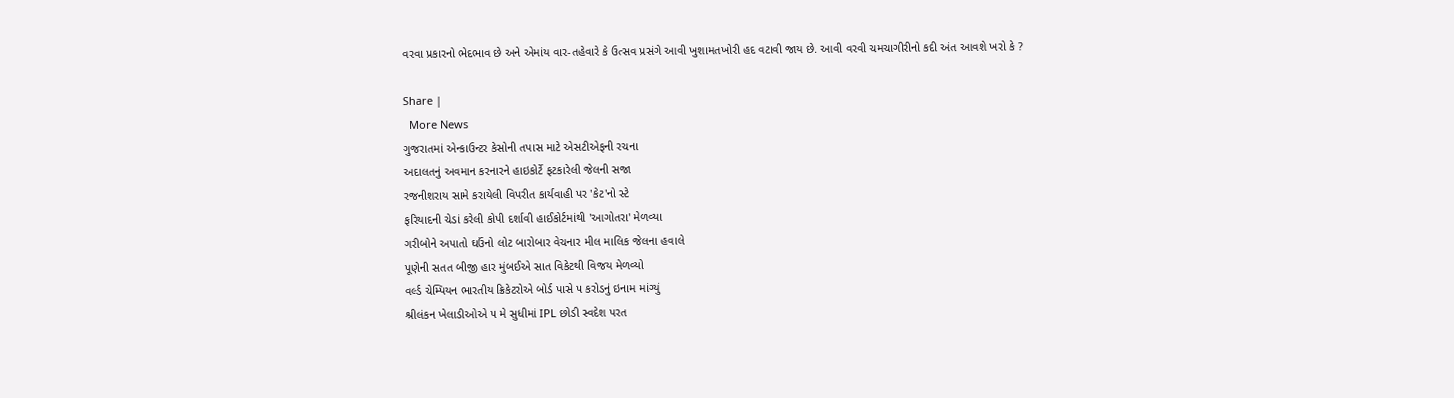વરવા પ્રકારનો ભેદભાવ છે અને એમાંય વાર-તહેવારે કે ઉત્સવ પ્રસંગે આવી ખુશામતખોરી હદ વટાવી જાય છે. આવી વરવી ચમચાગીરીનો કદી અંત આવશે ખરો કે ?

Share |
  More News
ગુજરાતમાં એન્કાઉન્ટર કેસોની તપાસ માટે એસટીએફની રચના
અદાલતનું અવમાન કરનારને હાઇકોર્ટે ફટકારેલી જેલની સજા
રજનીશરાય સામે કરાયેલી વિપરીત કાર્યવાહી પર 'કેટ'નો સ્ટે
ફરિયાદની ચેડાં કરેલી કોપી દર્શાવી હાઈકોર્ટમાંથી 'આગોતરા' મેળવ્યા
ગરીબોને અપાતો ઘઉંનો લોટ બારોબાર વેચનાર મીલ માલિક જેલના હવાલે
પૂણેની સતત બીજી હાર મુંબઈએ સાત વિકેટથી વિજય મેળવ્યો
વર્લ્ડ ચેમ્પિયન ભારતીય ક્રિકેટરોએ બોર્ડ પાસે ૫ કરોડનું ઇનામ માંગ્યું
શ્રીલંકન ખેલાડીઓએ ૫ મે સુધીમાં IPL છોડી સ્વદેશ પરત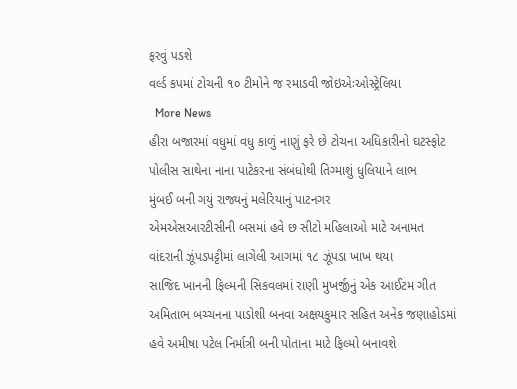ફરવું પડશે
વર્લ્ડ કપમાં ટોચની ૧૦ ટીમોને જ રમાડવી જોઇએઃઓસ્ટ્રેલિયા
  More News
હીરા બજારમાં વધુમાં વધુ કાળું નાણું ફરે છે ટોચના અધિકારીનો ઘટસ્ફોટ
પોલીસ સાથેના નાના પાટેકરના સંબંધોથી તિગ્માશું ધુલિયાને લાભ
મુંબઈ બની ગયું રાજ્યનું મલેરિયાનું પાટનગર
એમએસઆરટીસીની બસમાં હવે છ સીટો મહિલાઓ માટે અનામત
વાંદરાની ઝૂંપડપટ્ટીમાં લાગેલી આગમાં ૧૮ ઝૂંપડા ખાખ થયા
સાજિદ ખાનની ફિલ્મની સિકવલમાં રાણી મુખર્જીનું એક આઈટમ ગીત
અમિતાભ બચ્ચનના પાડોશી બનવા અક્ષયકુમાર સહિત અનેક જણાહોડમાં
હવે અમીષા પટેલ નિર્માત્રી બની પોતાના માટે ફિલ્મો બનાવશે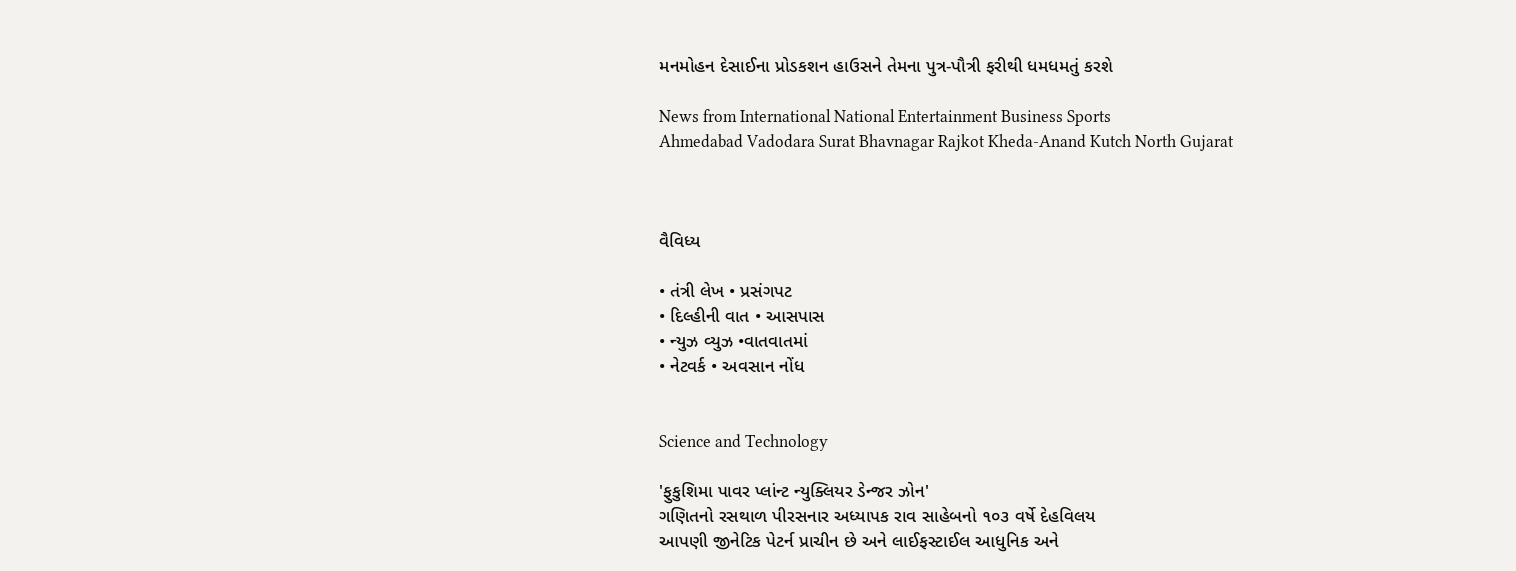મનમોહન દેસાઈના પ્રોડકશન હાઉસને તેમના પુત્ર-પૌત્રી ફરીથી ધમધમતું કરશે

News from International National Entertainment Business Sports
Ahmedabad Vadodara Surat Bhavnagar Rajkot Kheda-Anand Kutch North Gujarat



વૈવિધ્ય

• તંત્રી લેખ • પ્રસંગપટ
• દિલ્હીની વાત • આસપાસ
• ન્યુઝ વ્યુઝ •વાતવાતમાં
• નેટવર્ક • અવસાન નોંધ


Science and Technology

'ફુકુશિમા પાવર પ્લાંન્ટ ન્યુક્લિયર ડેન્જર ઝોન'
ગણિતનો રસથાળ પીરસનાર અધ્યાપક રાવ સાહેબનો ૧૦૩ વર્ષે દેહવિલય
આપણી જીનેટિક પેટર્ન પ્રાચીન છે અને લાઈફસ્ટાઈલ આધુનિક અને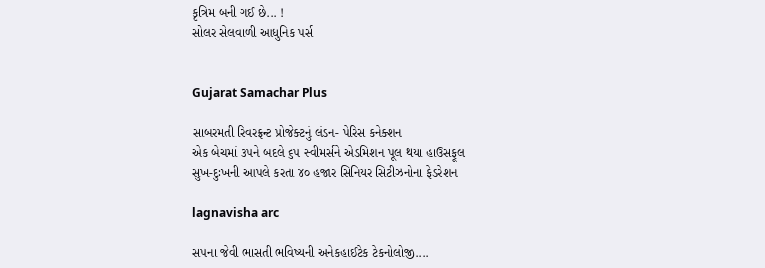કૃત્રિમ બની ગઈ છે... !
સોલર સેલવાળી આધુનિક પર્સ


Gujarat Samachar Plus

સાબરમતી રિવરફ્રન્ટ પ્રોજેક્ટનું લંડન- પેરિસ કનેક્શન
એક બેચમાં ૩૫ને બદલે ૬૫ સ્વીમર્સને એડમિશન પૂલ થયા હાઉસફૂલ
સુખ-દુઃખની આપલે કરતા ૪૦ હજાર સિનિયર સિટીઝનોના ફેડરેશન

lagnavisha arc

સ૫ના જેવી ભાસતી ભવિષ્યની અનેકહાઈટેક ટેકનોલોજી....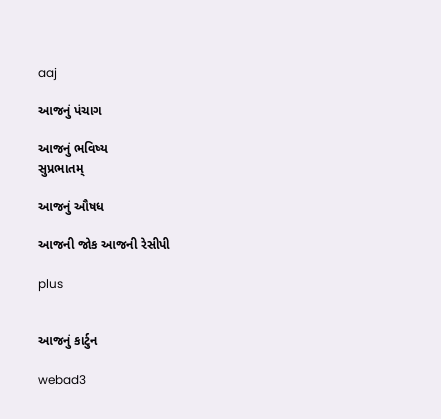aaj

આજનું પંચાગ

આજનું ભવિષ્ય
સુપ્રભાતમ્

આજનું ઔષધ

આજની જોક આજની રેસીપી

plus


આજનું કાર્ટુન

webad3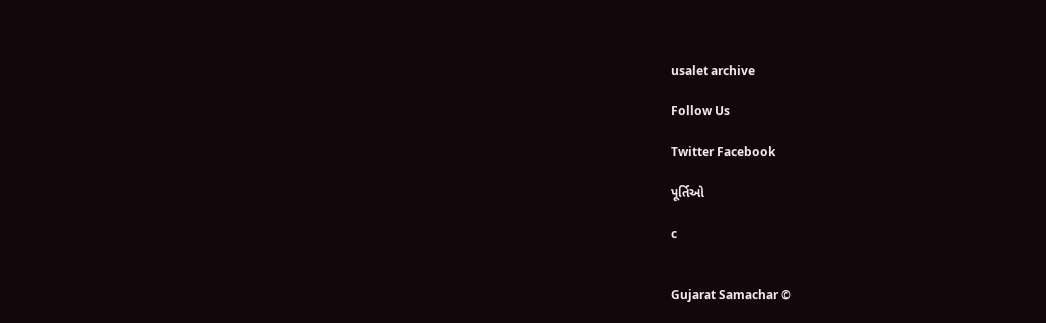usalet archive

Follow Us

Twitter Facebook

પૂર્તિઓ

c


Gujarat Samachar ©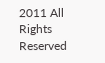2011 All Rights Reserved